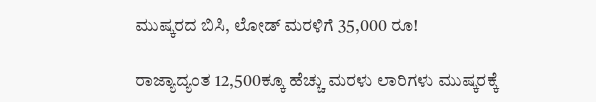ಮುಷ್ಕರದ ಬಿಸಿ, ಲೋಡ್ ಮರಳಿಗೆ 35,000 ರೂ!

ರಾಜ್ಯಾದ್ಯಂತ 12,500ಕ್ಕೂ ಹೆಚ್ಚು ಮರಳು ಲಾರಿಗಳು ಮುಷ್ಕರಕ್ಕೆ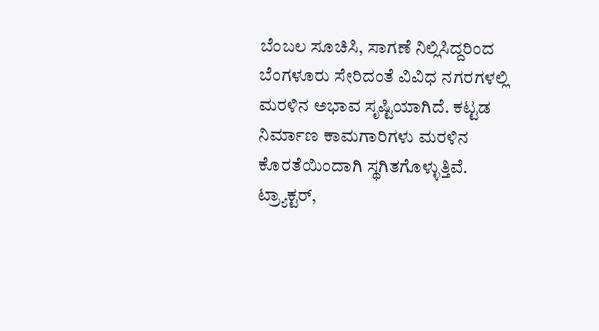ಬೆಂಬಲ ಸೂಚಿಸಿ, ಸಾಗಣೆ ನಿಲ್ಲಿಸಿದ್ದರಿಂದ ಬೆಂಗಳೂರು ಸೇರಿದಂತೆ ವಿವಿಧ ನಗರಗಳಲ್ಲಿ ಮರಳಿನ ಅಭಾವ ಸೃಷ್ಟಿಯಾಗಿದೆ. ಕಟ್ಟಡ ನಿರ್ಮಾಣ ಕಾಮಗಾರಿಗಳು ಮರಳಿನ ಕೊರತೆಯಿಂದಾಗಿ ಸ್ಥಗಿತಗೊಳ್ಳುತ್ತಿವೆ.
ಟ್ರ್ಯಾಕ್ಟರ್,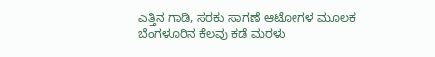ಎತ್ತಿನ ಗಾಡಿ, ಸರಕು ಸಾಗಣೆ ಆಟೋಗಳ ಮೂಲಕ ಬೆಂಗಳೂರಿನ ಕೆಲವು ಕಡೆ ಮರಳು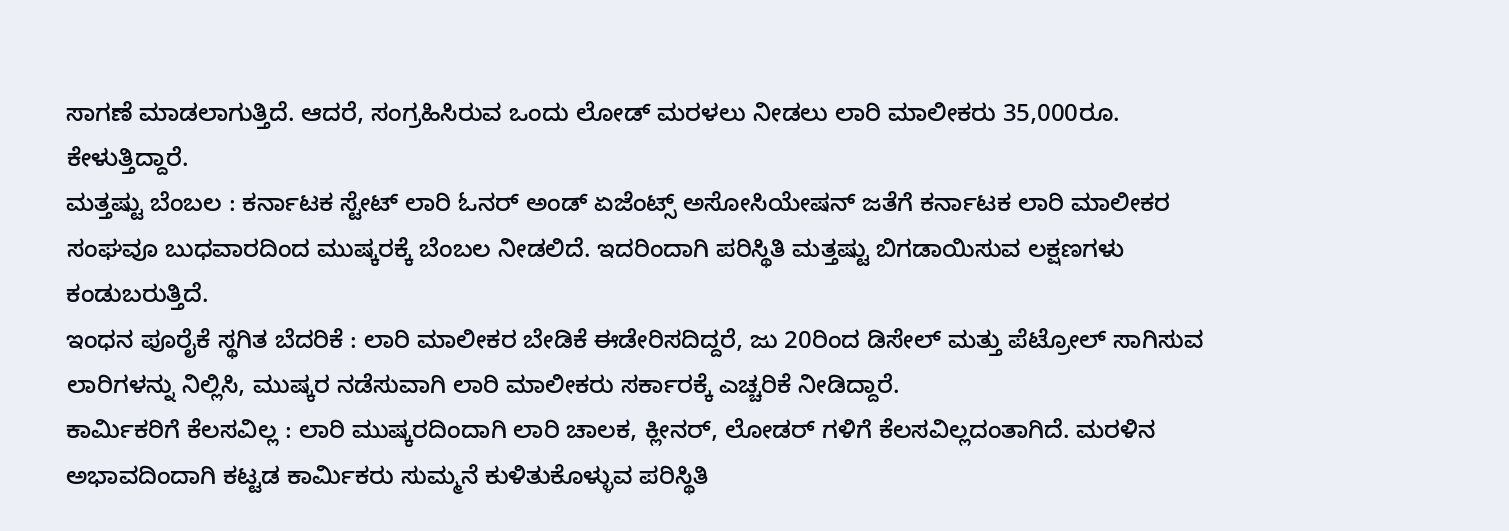ಸಾಗಣೆ ಮಾಡಲಾಗುತ್ತಿದೆ. ಆದರೆ, ಸಂಗ್ರಹಿಸಿರುವ ಒಂದು ಲೋಡ್ ಮರಳಲು ನೀಡಲು ಲಾರಿ ಮಾಲೀಕರು 35,000ರೂ. ಕೇಳುತ್ತಿದ್ದಾರೆ.
ಮತ್ತಷ್ಟು ಬೆಂಬಲ : ಕರ್ನಾಟಕ ಸ್ಟೇಟ್ ಲಾರಿ ಓನರ್ ಅಂಡ್ ಏಜೆಂಟ್ಸ್ ಅಸೋಸಿಯೇಷನ್ ಜತೆಗೆ ಕರ್ನಾಟಕ ಲಾರಿ ಮಾಲೀಕರ ಸಂಘವೂ ಬುಧವಾರದಿಂದ ಮುಷ್ಕರಕ್ಕೆ ಬೆಂಬಲ ನೀಡಲಿದೆ. ಇದರಿಂದಾಗಿ ಪರಿಸ್ಥಿತಿ ಮತ್ತಷ್ಟು ಬಿಗಡಾಯಿಸುವ ಲಕ್ಷಣಗಳು ಕಂಡುಬರುತ್ತಿದೆ.
ಇಂಧನ ಪೂರೈಕೆ ಸ್ಥಗಿತ ಬೆದರಿಕೆ : ಲಾರಿ ಮಾಲೀಕರ ಬೇಡಿಕೆ ಈಡೇರಿಸದಿದ್ದರೆ, ಜು 20ರಿಂದ ಡಿಸೇಲ್ ಮತ್ತು ಪೆಟ್ರೋಲ್ ಸಾಗಿಸುವ ಲಾರಿಗಳನ್ನು ನಿಲ್ಲಿಸಿ, ಮುಷ್ಕರ ನಡೆಸುವಾಗಿ ಲಾರಿ ಮಾಲೀಕರು ಸರ್ಕಾರಕ್ಕೆ ಎಚ್ಚರಿಕೆ ನೀಡಿದ್ದಾರೆ.
ಕಾರ್ಮಿಕರಿಗೆ ಕೆಲಸವಿಲ್ಲ : ಲಾರಿ ಮುಷ್ಕರದಿಂದಾಗಿ ಲಾರಿ ಚಾಲಕ, ಕ್ಲೀನರ್, ಲೋಡರ್ ಗಳಿಗೆ ಕೆಲಸವಿಲ್ಲದಂತಾಗಿದೆ. ಮರಳಿನ ಅಭಾವದಿಂದಾಗಿ ಕಟ್ಟಡ ಕಾರ್ಮಿಕರು ಸುಮ್ಮನೆ ಕುಳಿತುಕೊಳ್ಳುವ ಪರಿಸ್ಥಿತಿ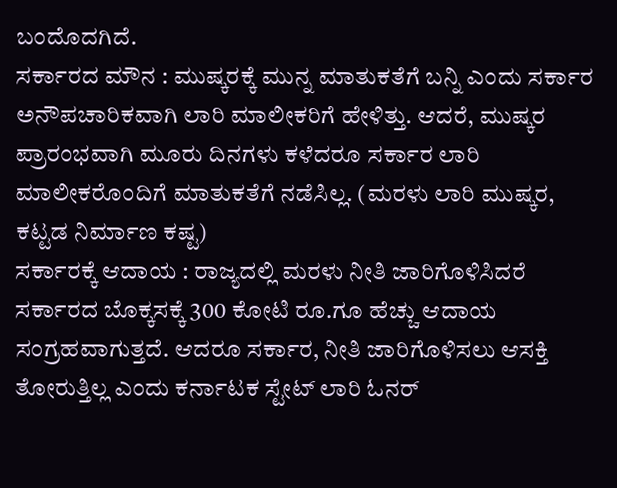ಬಂದೊದಗಿದೆ.
ಸರ್ಕಾರದ ಮೌನ : ಮುಷ್ಕರಕ್ಕೆ ಮುನ್ನ ಮಾತುಕತೆಗೆ ಬನ್ನಿ ಎಂದು ಸರ್ಕಾರ ಅನೌಪಚಾರಿಕವಾಗಿ ಲಾರಿ ಮಾಲೀಕರಿಗೆ ಹೇಳಿತ್ತು. ಆದರೆ, ಮುಷ್ಕರ ಪ್ರಾರಂಭವಾಗಿ ಮೂರು ದಿನಗಳು ಕಳೆದರೂ ಸರ್ಕಾರ ಲಾರಿ ಮಾಲೀಕರೊಂದಿಗೆ ಮಾತುಕತೆಗೆ ನಡೆಸಿಲ್ಲ. (ಮರಳು ಲಾರಿ ಮುಷ್ಕರ, ಕಟ್ಟಡ ನಿರ್ಮಾಣ ಕಷ್ಟ)
ಸರ್ಕಾರಕ್ಕೆ ಆದಾಯ : ರಾಜ್ಯದಲ್ಲಿ ಮರಳು ನೀತಿ ಜಾರಿಗೊಳಿಸಿದರೆ ಸರ್ಕಾರದ ಬೊಕ್ಕಸಕ್ಕೆ 300 ಕೋಟಿ ರೂ.ಗೂ ಹೆಚ್ಚು ಆದಾಯ ಸಂಗ್ರಹವಾಗುತ್ತದೆ. ಆದರೂ ಸರ್ಕಾರ, ನೀತಿ ಜಾರಿಗೊಳಿಸಲು ಆಸಕ್ತಿ ತೋರುತ್ತಿಲ್ಲ ಎಂದು ಕರ್ನಾಟಕ ಸ್ಟೇಟ್ ಲಾರಿ ಓನರ್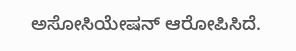ಅಸೋಸಿಯೇಷನ್ ಆರೋಪಿಸಿದೆ.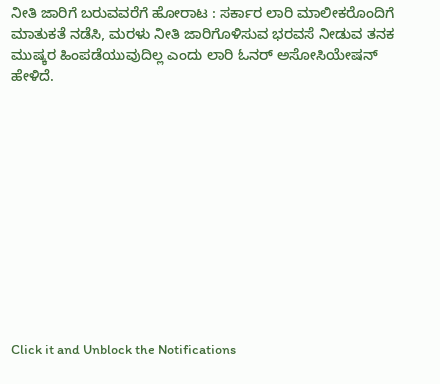ನೀತಿ ಜಾರಿಗೆ ಬರುವವರೆಗೆ ಹೋರಾಟ : ಸರ್ಕಾರ ಲಾರಿ ಮಾಲೀಕರೊಂದಿಗೆ ಮಾತುಕತೆ ನಡೆಸಿ, ಮರಳು ನೀತಿ ಜಾರಿಗೊಳಿಸುವ ಭರವಸೆ ನೀಡುವ ತನಕ ಮುಷ್ಕರ ಹಿಂಪಡೆಯುವುದಿಲ್ಲ ಎಂದು ಲಾರಿ ಓನರ್ ಅಸೋಸಿಯೇಷನ್ ಹೇಳಿದೆ.












Click it and Unblock the Notifications